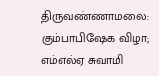திருவண்ணாமலை: கும்பாபிஷேக விழா; எம்எல்ஏ சுவாமி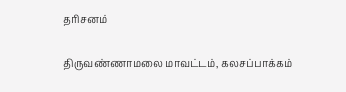தரிசனம்

திருவண்ணாமலை மாவட்டம், கலசப்பாக்கம்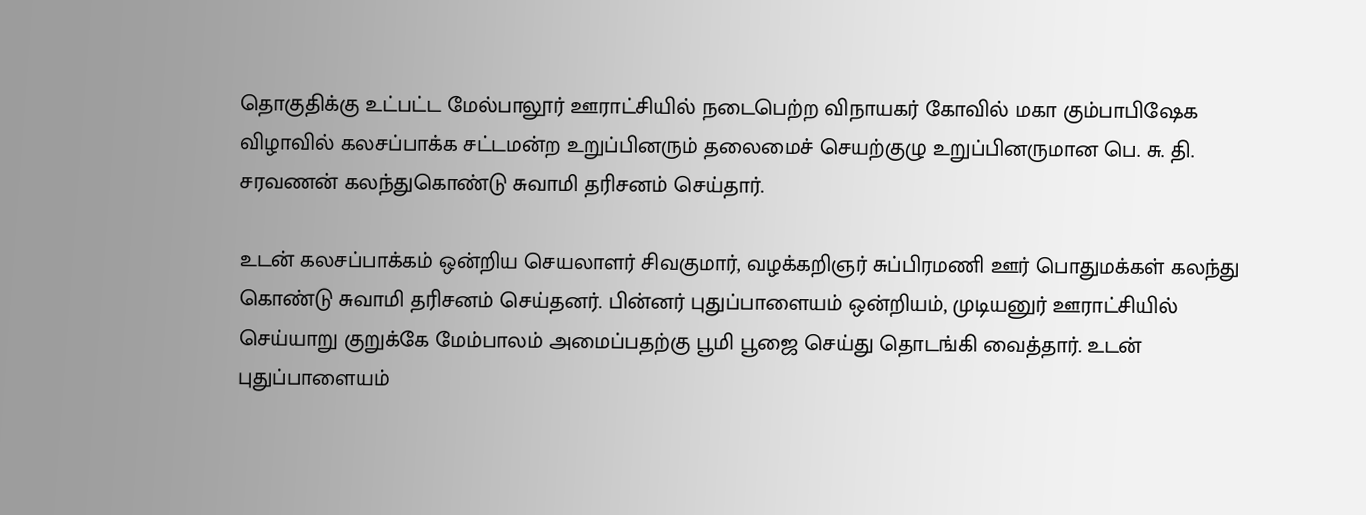தொகுதிக்கு உட்பட்ட மேல்பாலூர் ஊராட்சியில் நடைபெற்ற விநாயகர் கோவில் மகா கும்பாபிஷேக விழாவில் கலசப்பாக்க சட்டமன்ற உறுப்பினரும் தலைமைச் செயற்குழு உறுப்பினருமான பெ. சு. தி. சரவணன் கலந்துகொண்டு சுவாமி தரிசனம் செய்தார்.

உடன் கலசப்பாக்கம் ஒன்றிய செயலாளர் சிவகுமார், வழக்கறிஞர் சுப்பிரமணி ஊர் பொதுமக்கள் கலந்து கொண்டு சுவாமி தரிசனம் செய்தனர். பின்னர் புதுப்பாளையம் ஒன்றியம், முடியனுர் ஊராட்சியில் செய்யாறு குறுக்கே மேம்பாலம் அமைப்பதற்கு பூமி பூஜை செய்து தொடங்கி வைத்தார். உடன் புதுப்பாளையம்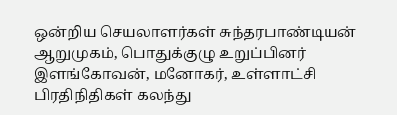ஒன்றிய செயலாளர்கள் சுந்தரபாண்டியன் ஆறுமுகம், பொதுக்குழு உறுப்பினர் இளங்கோவன், மனோகர், உள்ளாட்சி பிரதிநிதிகள் கலந்து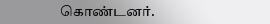கொண்டனர்.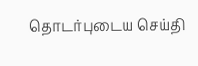தொடர்புடைய செய்தி